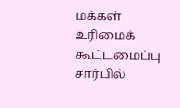மக்கள் உரிமைக் கூட்டமைப்பு சார்பில்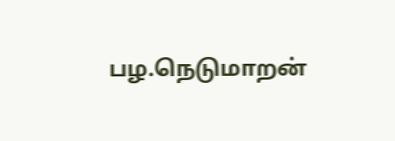பழ.நெடுமாறன்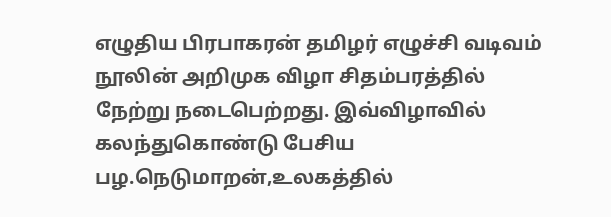எழுதிய பிரபாகரன் தமிழர் எழுச்சி வடிவம் நூலின் அறிமுக விழா சிதம்பரத்தில் நேற்று நடைபெற்றது. இவ்விழாவில் கலந்துகொண்டு பேசிய பழ.நெடுமாறன்,உலகத்தில்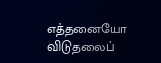எத்தனையோ விடுதலைப்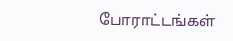போராட்டங்கள்